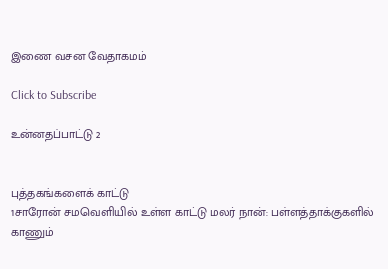இணை வசன வேதாகமம்

Click to Subscribe

உன்னதப்பாட்டு 2


புத்தகங்களைக் காட்டு
1சாரோன் சமவெளியில் உள்ள காட்டு மலர் நான்: பள்ளத்தாக்குகளில் காணும்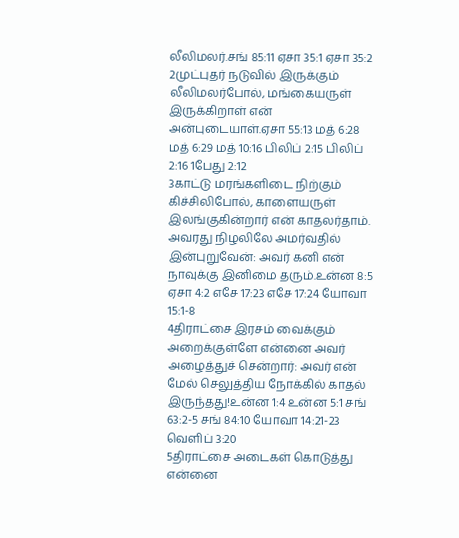லீலிமலர்.சங் 85:11 ஏசா 35:1 ஏசா 35:2
2முட்புதர் நடுவில் இருக்கும் லீலிமலர்போல், மங்கையருள் இருக்கிறாள் என் அன்புடையாள்.ஏசா 55:13 மத் 6:28 மத் 6:29 மத் 10:16 பிலிப் 2:15 பிலிப் 2:16 1பேது 2:12
3காட்டு மரங்களிடை நிற்கும் கிச்சிலிபோல், காளையருள் இலங்குகின்றார் என் காதலர்தாம். அவரது நிழலிலே அமர்வதில் இன்புறுவேன்: அவர் கனி என் நாவுக்கு இனிமை தரும்.உன்ன 8:5 ஏசா 4:2 எசே 17:23 எசே 17:24 யோவா 15:1-8
4திராட்சை இரசம் வைக்கும் அறைக்குள்ளே என்னை அவர் அழைத்துச் சென்றார்: அவர் என் மேல் செலுத்திய நோக்கில் காதல் இருந்தது!உன்ன 1:4 உன்ன 5:1 சங் 63:2-5 சங் 84:10 யோவா 14:21-23 வெளிப் 3:20
5திராட்சை அடைகள் கொடுத்து என்னை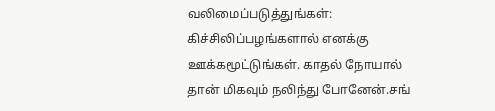வலிமைப்படுத்துங்கள்: கிச்சிலிப்பழங்களால் எனக்கு ஊக்கமூட்டுங்கள். காதல் நோயால் தான் மிகவும் நலிந்து போனேன்.சங்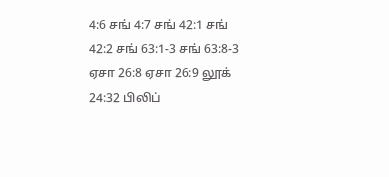4:6 சங் 4:7 சங் 42:1 சங் 42:2 சங் 63:1-3 சங் 63:8-3 ஏசா 26:8 ஏசா 26:9 லூக் 24:32 பிலிப்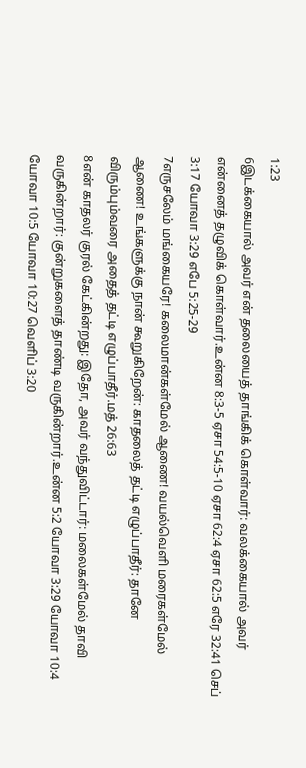1:23
6இடக்கையால் அவர் என் தலையைத் தாங்கிக் கொள்வார்: வலக்கையால் அவர் என்னைத் தழுவிக் கொள்வார்.உன்ன 8:3-5 ஏசா 54:5-10 ஏசா 62:4 ஏசா 62:5 எரே 32:41 செப் 3:17 யோவா 3:29 எபே 5:25-29
7எருசலேம் மங்கையரே! கலைமான்கள்மேல் ஆணை! வயல்வெளி மரைகள்மேல் ஆணை! உங்களுக்கு நான் கூறுகிறேன்: காதலைத் தட்டி எழுப்பாதீர்: தானே விரும்பும்வரை அதைத் தட்டி எழுப்பாதீர்.மத் 26:63
8என் காதலர் குரல் கேட்கின்றது: இதோ, அவர் வந்துவிட்டார்: மலைகள்மேல் தாவி வருகின்றார்: குன்றுகளைத் தாண்டி வருகின்றார்.உன்ன 5:2 யோவா 3:29 யோவா 10:4 யோவா 10:5 யோவா 10:27 வெளிப் 3:20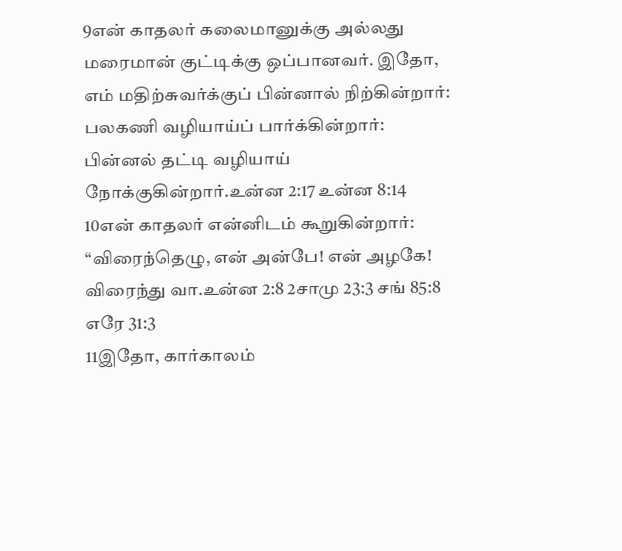9என் காதலர் கலைமானுக்கு அல்லது மரைமான் குட்டிக்கு ஒப்பானவர். இதோ, எம் மதிற்சுவர்க்குப் பின்னால் நிற்கின்றார்: பலகணி வழியாய்ப் பார்க்கின்றார்: பின்னல் தட்டி வழியாய் நோக்குகின்றார்.உன்ன 2:17 உன்ன 8:14
10என் காதலர் என்னிடம் கூறுகின்றார்: “விரைந்தெழு, என் அன்பே! என் அழகே! விரைந்து வா.உன்ன 2:8 2சாமு 23:3 சங் 85:8 எரே 31:3
11இதோ, கார்காலம்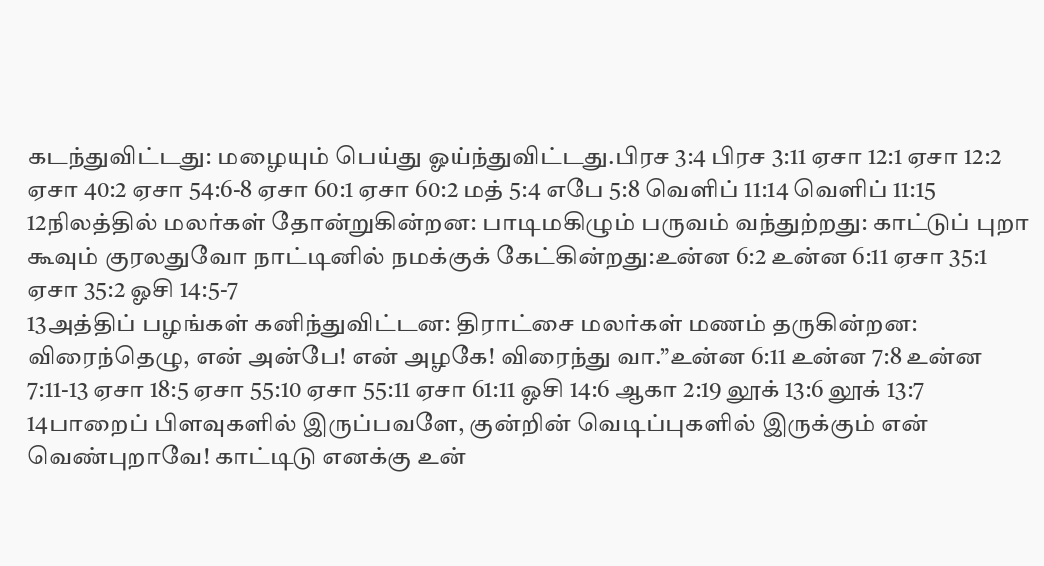கடந்துவிட்டது: மழையும் பெய்து ஓய்ந்துவிட்டது.பிரச 3:4 பிரச 3:11 ஏசா 12:1 ஏசா 12:2 ஏசா 40:2 ஏசா 54:6-8 ஏசா 60:1 ஏசா 60:2 மத் 5:4 எபே 5:8 வெளிப் 11:14 வெளிப் 11:15
12நிலத்தில் மலர்கள் தோன்றுகின்றன: பாடிமகிழும் பருவம் வந்துற்றது: காட்டுப் புறா கூவும் குரலதுவோ நாட்டினில் நமக்குக் கேட்கின்றது:உன்ன 6:2 உன்ன 6:11 ஏசா 35:1 ஏசா 35:2 ஓசி 14:5-7
13அத்திப் பழங்கள் கனிந்துவிட்டன: திராட்சை மலர்கள் மணம் தருகின்றன: விரைந்தெழு, என் அன்பே! என் அழகே! விரைந்து வா.”உன்ன 6:11 உன்ன 7:8 உன்ன 7:11-13 ஏசா 18:5 ஏசா 55:10 ஏசா 55:11 ஏசா 61:11 ஓசி 14:6 ஆகா 2:19 லூக் 13:6 லூக் 13:7
14பாறைப் பிளவுகளில் இருப்பவளே, குன்றின் வெடிப்புகளில் இருக்கும் என் வெண்புறாவே! காட்டிடு எனக்கு உன்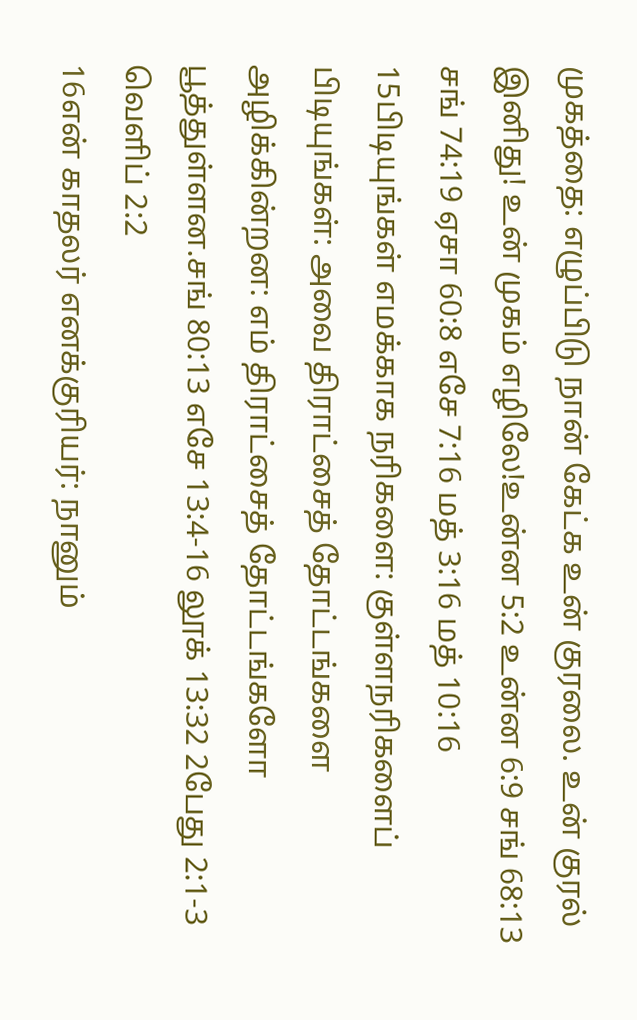முகத்தை: எழுப்பிடு நான் கேட்க உன் குரலை. உன் குரல் இனிது! உன் முகம் எழிலே!உன்ன 5:2 உன்ன 6:9 சங் 68:13 சங் 74:19 ஏசா 60:8 எசே 7:16 மத் 3:16 மத் 10:16
15பிடியுங்கள் எமக்காக நரிகளை: குள்ளநரிகளைப் பிடியுங்கள்: அவை திராட்சைத் தோட்டங்களை அழிக்கின்றன: எம் திராட்சைத் தோட்டங்களோ பூத்துள்ளன.சங் 80:13 எசே 13:4-16 லூக் 13:32 2பேது 2:1-3 வெளிப் 2:2
16என் காதலர் எனக்குரியர்: நானும்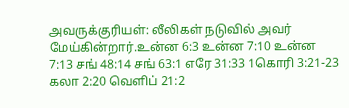அவருக்குரியள்: லீலிகள் நடுவில் அவர் மேய்கின்றார்.உன்ன 6:3 உன்ன 7:10 உன்ன 7:13 சங் 48:14 சங் 63:1 எரே 31:33 1கொரி 3:21-23 கலா 2:20 வெளிப் 21:2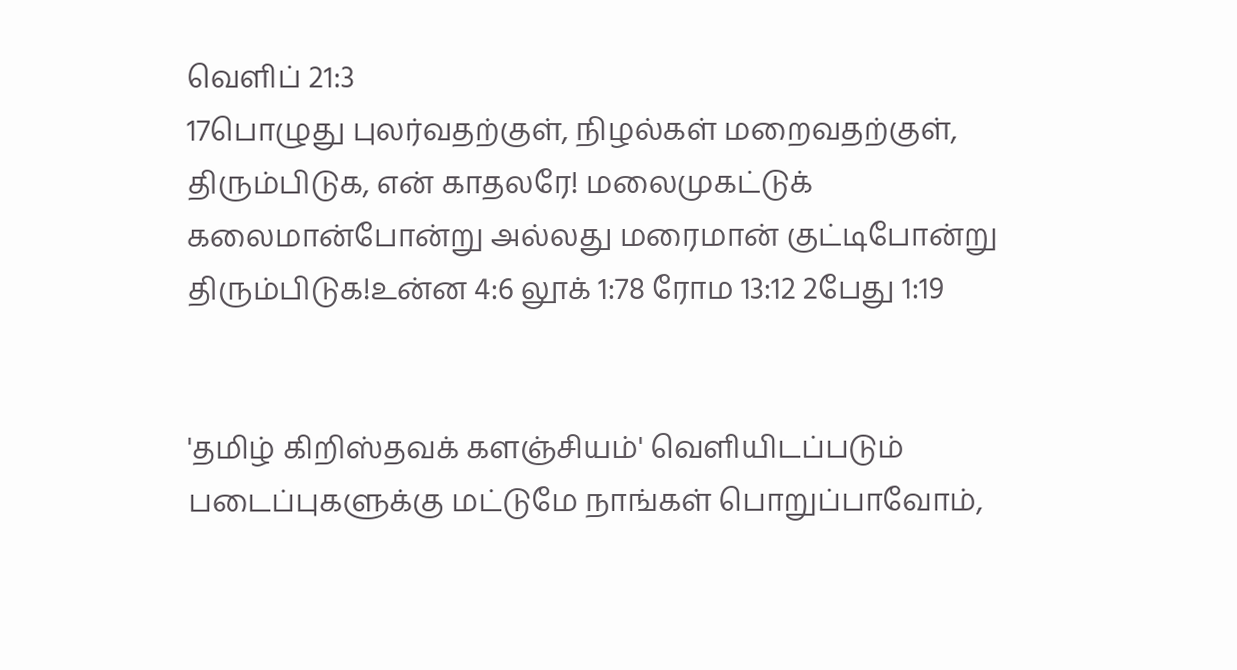வெளிப் 21:3
17பொழுது புலர்வதற்குள், நிழல்கள் மறைவதற்குள், திரும்பிடுக, என் காதலரே! மலைமுகட்டுக் கலைமான்போன்று அல்லது மரைமான் குட்டிபோன்று திரும்பிடுக!உன்ன 4:6 லூக் 1:78 ரோம 13:12 2பேது 1:19


'தமிழ் கிறிஸ்தவக் களஞ்சியம்' வெளியிடப்படும் படைப்புகளுக்கு மட்டுமே நாங்கள் பொறுப்பாவோம்,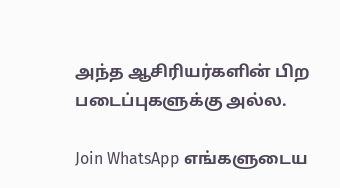அந்த ஆசிரியர்களின் பிற படைப்புகளுக்கு அல்ல.

Join WhatsApp எங்களுடைய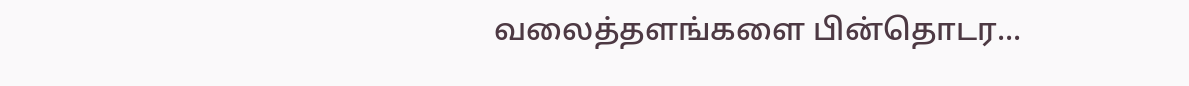வலைத்தளங்களை பின்தொடர...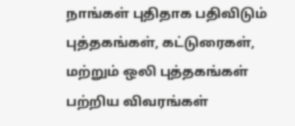நாங்கள் புதிதாக பதிவிடும் புத்தகங்கள், கட்டுரைகள், மற்றும் ஒலி புத்தகங்கள் பற்றிய விவரங்கள்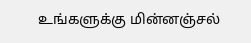உங்களுக்கு மின்னஞ்சல்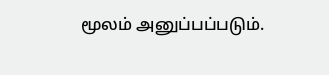மூலம் அனுப்பப்படும்.